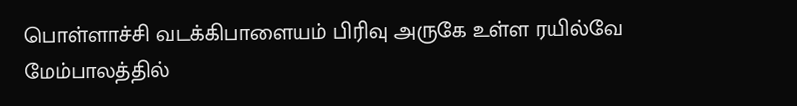பொள்ளாச்சி வடக்கிபாளையம் பிரிவு அருகே உள்ள ரயில்வே மேம்பாலத்தில்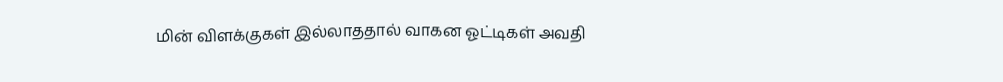மின் விளக்குகள் இல்லாததால் வாகன ஓட்டிகள் அவதி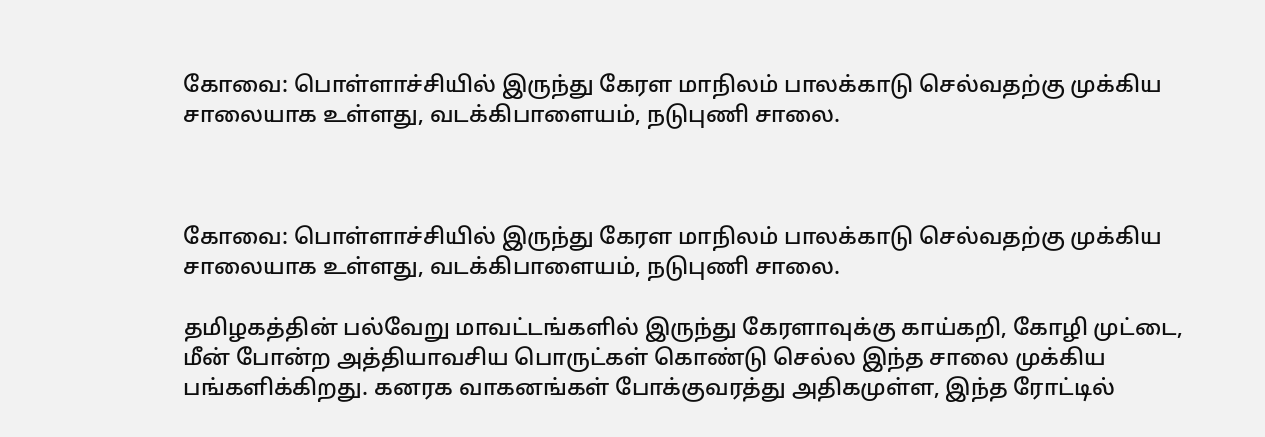கோவை: பொள்ளாச்சியில் இருந்து கேரள மாநிலம் பாலக்காடு செல்வதற்கு முக்கிய சாலையாக உள்ளது, வடக்கிபாளையம், நடுபுணி சாலை.



கோவை: பொள்ளாச்சியில் இருந்து கேரள மாநிலம் பாலக்காடு செல்வதற்கு முக்கிய சாலையாக உள்ளது, வடக்கிபாளையம், நடுபுணி சாலை.

தமிழகத்தின் பல்வேறு மாவட்டங்களில் இருந்து கேரளாவுக்கு காய்கறி, கோழி முட்டை, மீன் போன்ற அத்தியாவசிய பொருட்கள் கொண்டு செல்ல இந்த சாலை முக்கிய பங்களிக்கிறது. கனரக வாகனங்கள் போக்குவரத்து அதிகமுள்ள, இந்த ரோட்டில்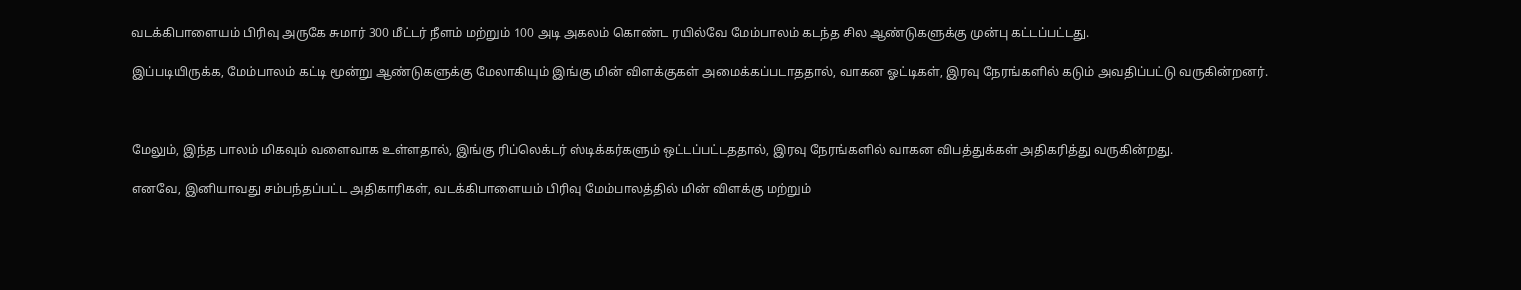வடக்கிபாளையம் பிரிவு அருகே சுமார் 300 மீட்டர் நீளம் மற்றும் 100 அடி அகலம் கொண்ட ரயில்வே மேம்பாலம் கடந்த சில ஆண்டுகளுக்கு முன்பு கட்டப்பட்டது.

இப்படியிருக்க, மேம்பாலம் கட்டி மூன்று ஆண்டுகளுக்கு மேலாகியும் இங்கு மின் விளக்குகள் அமைக்கப்படாததால், வாகன ஓட்டிகள், இரவு நேரங்களில் கடும் அவதிப்பட்டு வருகின்றனர்.



மேலும், இந்த பாலம் மிகவும் வளைவாக உள்ளதால், இங்கு ரிப்லெக்டர் ஸ்டிக்கர்களும் ஒட்டப்பட்டததால், இரவு நேரங்களில் வாகன விபத்துக்கள் அதிகரித்து வருகின்றது.

எனவே, இனியாவது சம்பந்தப்பட்ட அதிகாரிகள், வடக்கிபாளையம் பிரிவு மேம்பாலத்தில் மின் விளக்கு மற்றும்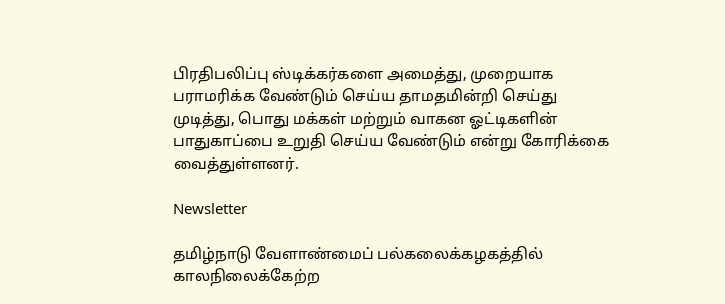பிரதிபலிப்பு ஸ்டிக்கர்களை அமைத்து, முறையாக பராமரிக்க வேண்டும் செய்ய தாமதமின்றி செய்து முடித்து, பொது மக்கள் மற்றும் வாகன ஓட்டிகளின் பாதுகாப்பை உறுதி செய்ய வேண்டும் என்று கோரிக்கை வைத்துள்ளனர்.

Newsletter

தமிழ்நாடு வேளாண்மைப் பல்கலைக்கழகத்தில் காலநிலைக்கேற்ற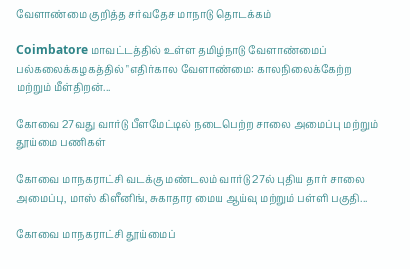வேளாண்மை குறித்த சர்வதேச மாநாடு தொடக்கம்

Coimbatore மாவட்டத்தில் உள்ள தமிழ்நாடு வேளாண்மைப் பல்கலைக்கழகத்தில் "எதிர்கால வேளாண்மை: காலநிலைக்கேற்ற மற்றும் மீள்திறன்...

கோவை 27வது வார்டு பீளமேட்டில் நடைபெற்ற சாலை அமைப்பு மற்றும் தூய்மை பணிகள்

கோவை மாநகராட்சி வடக்கு மண்டலம் வார்டு 27ல் புதிய தார் சாலை அமைப்பு, மாஸ் கிளீனிங், சுகாதார மைய ஆய்வு மற்றும் பள்ளி பகுதி...

கோவை மாநகராட்சி தூய்மைப்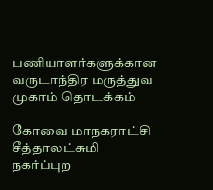பணியாளர்களுக்கான வருடாந்திர மருத்துவ முகாம் தொடக்கம்

கோவை மாநகராட்சி சீத்தாலட்சுமி நகர்ப்புற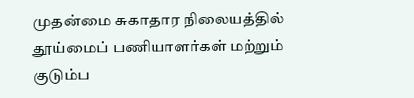முதன்மை சுகாதார நிலையத்தில் தூய்மைப் பணியாளர்கள் மற்றும் குடும்ப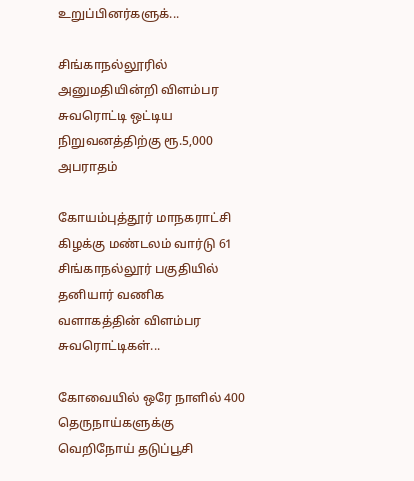உறுப்பினர்களுக்...

சிங்காநல்லூரில் அனுமதியின்றி விளம்பர சுவரொட்டி ஒட்டிய நிறுவனத்திற்கு ரூ.5,000 அபராதம்

கோயம்புத்தூர் மாநகராட்சி கிழக்கு மண்டலம் வார்டு 61 சிங்காநல்லூர் பகுதியில் தனியார் வணிக வளாகத்தின் விளம்பர சுவரொட்டிகள்...

கோவையில் ஒரே நாளில் 400 தெருநாய்களுக்கு வெறிநோய் தடுப்பூசி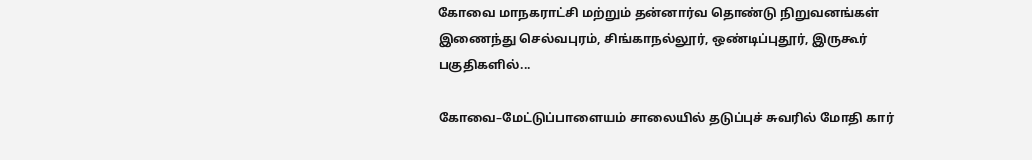கோவை மாநகராட்சி மற்றும் தன்னார்வ தொண்டு நிறுவனங்கள் இணைந்து செல்வபுரம், சிங்காநல்லூர், ஒண்டிப்புதூர், இருகூர் பகுதிகளில்...

கோவை–மேட்டுப்பாளையம் சாலையில் தடுப்புச் சுவரில் மோதி கார்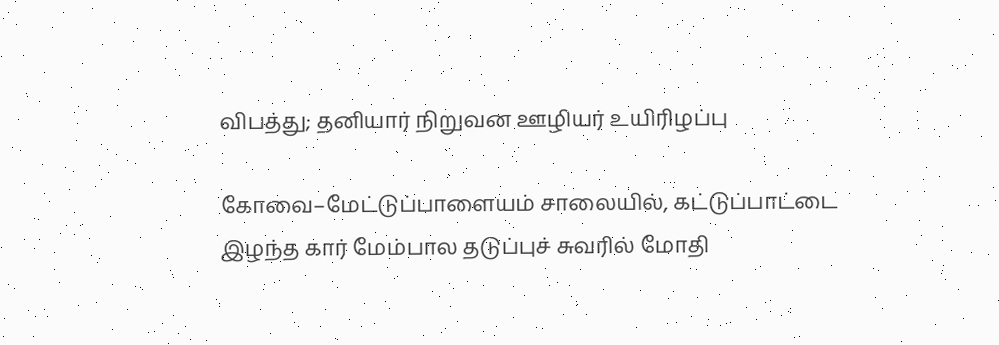விபத்து; தனியார் நிறுவன ஊழியர் உயிரிழப்பு

கோவை–மேட்டுப்பாளையம் சாலையில், கட்டுப்பாட்டை இழந்த கார் மேம்பால தடுப்புச் சுவரில் மோதி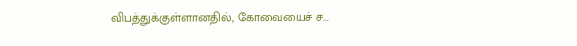விபத்துக்குள்ளானதில், கோவையைச் ச...